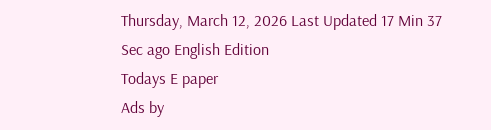Thursday, March 12, 2026 Last Updated 17 Min 37 Sec ago English Edition
Todays E paper
Ads by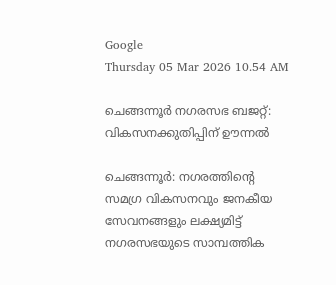Google
Thursday 05 Mar 2026 10.54 AM

ചെങ്ങന്നൂര്‍ നഗരസഭ ബജറ്റ്‌: വികസനക്കുതിപ്പിന്‌ ഊന്നല്‍

ചെങ്ങന്നൂര്‍: നഗരത്തിന്റെ സമഗ്ര വികസനവും ജനകീയ സേവനങ്ങളും ലക്ഷ്യമിട്ട്‌ നഗരസഭയുടെ സാമ്പത്തിക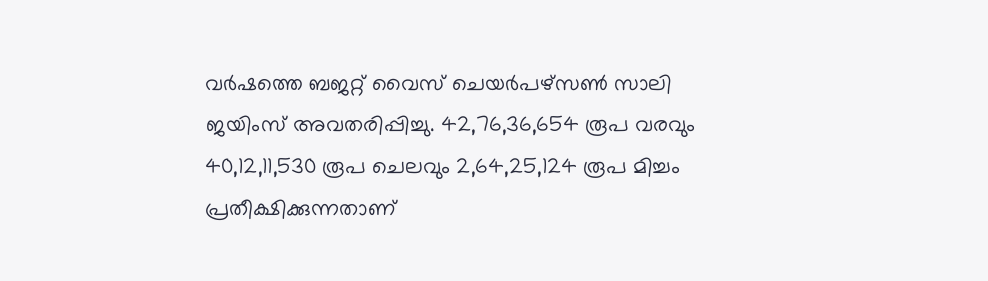വര്‍ഷത്തെ ബജറ്റ്‌ വൈസ്‌ ചെയര്‍പഴ്‌സണ്‍ സാലി ജയിംസ്‌ അവതരിപ്പിച്ചു. 42,76,36,654 രൂപ വരവും 40,12,11,530 രൂപ ചെലവും 2,64,25,124 രൂപ മിച്ചം പ്രതീക്ഷിക്കുന്നതാണ്‌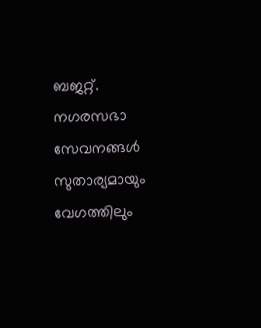ബജറ്റ്‌. നഗരസഭാ സേവനങ്ങള്‍ സുതാര്യമായും വേഗത്തിലും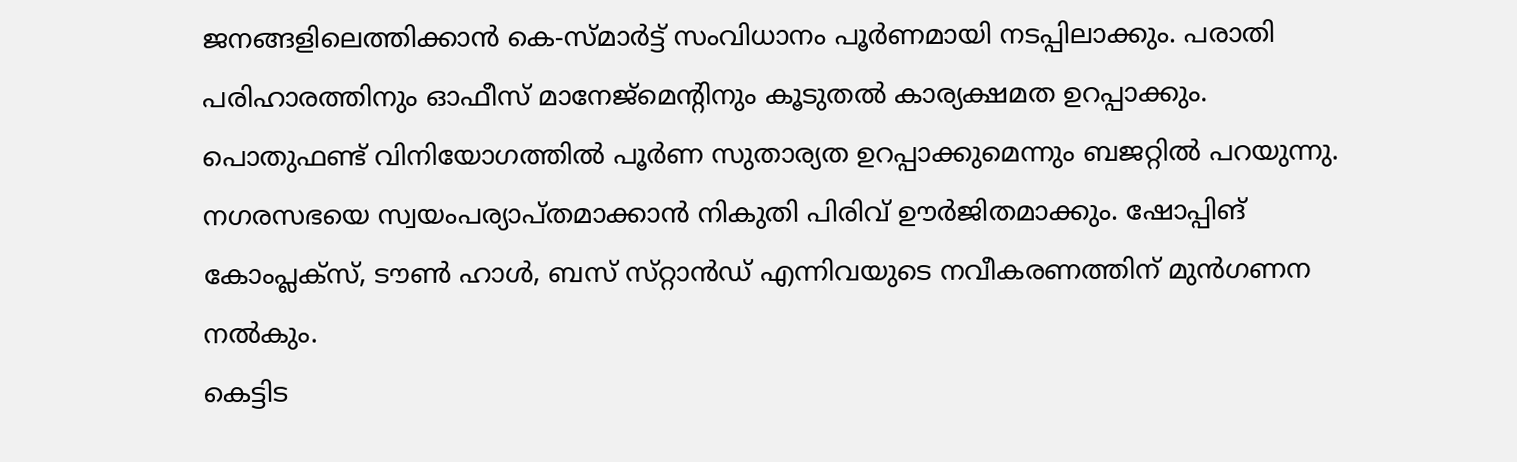ജനങ്ങളിലെത്തിക്കാന്‍ കെ-സ്‌മാര്‍ട്ട്‌ സംവിധാനം പൂര്‍ണമായി നടപ്പിലാക്കും. പരാതി പരിഹാരത്തിനും ഓഫീസ്‌ മാനേജ്‌മെന്റിനും കൂടുതല്‍ കാര്യക്ഷമത ഉറപ്പാക്കും. പൊതുഫണ്ട്‌ വിനിയോഗത്തില്‍ പൂര്‍ണ സുതാര്യത ഉറപ്പാക്കുമെന്നും ബജറ്റില്‍ പറയുന്നു. നഗരസഭയെ സ്വയംപര്യാപ്‌തമാക്കാന്‍ നികുതി പിരിവ്‌ ഊര്‍ജിതമാക്കും. ഷോപ്പിങ്‌ കോംപ്ലക്‌സ്, ടൗണ്‍ ഹാള്‍, ബസ്‌ സ്‌റ്റാന്‍ഡ്‌ എന്നിവയുടെ നവീകരണത്തിന്‌ മുന്‍ഗണന നല്‍കും.
കെട്ടിട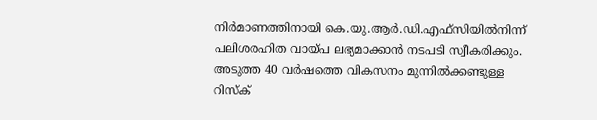നിര്‍മാണത്തിനായി കെ.യു.ആര്‍.ഡി.എഫ്‌സിയില്‍നിന്ന്‌ പലിശരഹിത വായ്‌പ ലഭ്യമാക്കാന്‍ നടപടി സ്വീകരിക്കും. അടുത്ത 40 വര്‍ഷത്തെ വികസനം മുന്നില്‍ക്കണ്ടുള്ള റിസ്‌ക്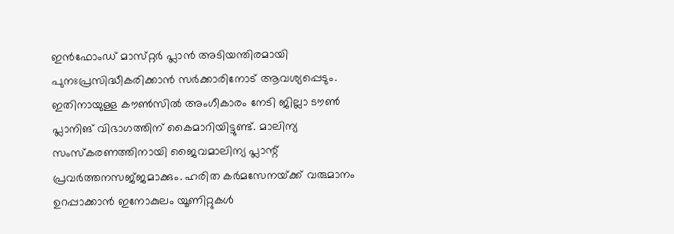ഇന്‍ഫോംഡ്‌ മാസ്‌റ്റര്‍ പ്ലാന്‍ അടിയന്തിരമായി പുനഃപ്രസിദ്ധീകരിക്കാന്‍ സര്‍ക്കാരിനോട്‌ ആവശ്യപ്പെടും. ഇതിനായുള്ള കൗണ്‍സില്‍ അംഗീകാരം നേടി ജില്ലാ ടൗണ്‍ പ്ലാനിങ്‌ വിഭാഗത്തിന്‌ കൈമാറിയിട്ടുണ്ട്‌. മാലിന്യ സംസ്‌കരണത്തിനായി ജൈവമാലിന്യ പ്ലാന്റ്‌ പ്രവര്‍ത്തനസജ്‌ജമാക്കും. ഹരിത കര്‍മസേനയ്‌ക്ക് വരുമാനം ഉറപ്പാക്കാന്‍ ഇനോകുലം യൂണിറ്റുകള്‍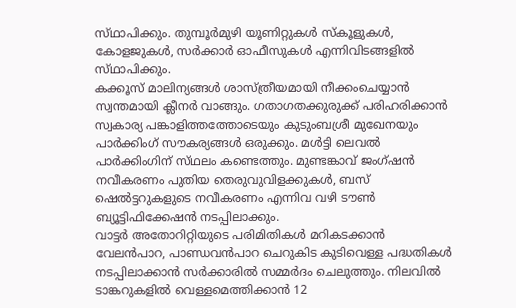സ്‌ഥാപിക്കും. തുമ്പൂര്‍മുഴി യൂണിറ്റുകള്‍ സ്‌കൂളുകള്‍, കോളജുകള്‍, സര്‍ക്കാര്‍ ഓഫീസുകള്‍ എന്നിവിടങ്ങളില്‍ സ്‌ഥാപിക്കും.
കക്കൂസ്‌ മാലിന്യങ്ങള്‍ ശാസ്‌ത്രീയമായി നീക്കംചെയ്യാന്‍ സ്വന്തമായി ക്ലീനര്‍ വാങ്ങും. ഗതാഗതക്കുരുക്ക്‌ പരിഹരിക്കാന്‍ സ്വകാര്യ പങ്കാളിത്തത്തോടെയും കുടുംബശ്രീ മുഖേനയും പാര്‍ക്കിംഗ്‌ സൗകര്യങ്ങള്‍ ഒരുക്കും. മള്‍ട്ടി ലെവല്‍ പാര്‍ക്കിംഗിന്‌ സ്‌ഥലം കണ്ടെത്തും. മുണ്ടങ്കാവ്‌ ജംഗ്‌ഷന്‍ നവീകരണം പുതിയ തെരുവുവിളക്കുകള്‍, ബസ്‌ ഷെല്‍ട്ടറുകളുടെ നവീകരണം എന്നിവ വഴി ടൗണ്‍ ബ്യൂട്ടിഫിക്കേഷന്‍ നടപ്പിലാക്കും.
വാട്ടര്‍ അതോറിറ്റിയുടെ പരിമിതികള്‍ മറികടക്കാന്‍ വേലന്‍പാറ, പാണ്ഡവന്‍പാറ ചെറുകിട കുടിവെള്ള പദ്ധതികള്‍ നടപ്പിലാക്കാന്‍ സര്‍ക്കാരില്‍ സമ്മര്‍ദം ചെലുത്തും. നിലവില്‍ ടാങ്കറുകളില്‍ വെള്ളമെത്തിക്കാന്‍ 12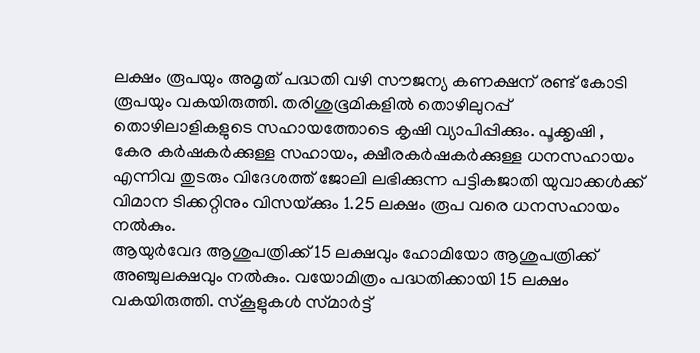ലക്ഷം രൂപയും അമൃത്‌ പദ്ധതി വഴി സൗജന്യ കണക്ഷന്‌ രണ്ട്‌ കോടി രൂപയും വകയിരുത്തി. തരിശുഭൂമികളില്‍ തൊഴിലുറപ്പ്‌ തൊഴിലാളികളുടെ സഹായത്തോടെ കൃഷി വ്യാപിപ്പിക്കും. പൂക്കൃഷി , കേര കര്‍ഷകര്‍ക്കുള്ള സഹായം, ക്ഷീരകര്‍ഷകര്‍ക്കുള്ള ധനസഹായം എന്നിവ തുടരും വിദേശത്ത്‌ ജോലി ലഭിക്കുന്ന പട്ടികജാതി യുവാക്കള്‍ക്ക്‌ വിമാന ടിക്കറ്റിനും വിസയ്‌ക്കും 1.25 ലക്ഷം രൂപ വരെ ധനസഹായം നല്‍കും.
ആയുര്‍വേദ ആശുപത്രിക്ക്‌ 15 ലക്ഷവും ഹോമിയോ ആശുപത്രിക്ക്‌ അഞ്ചുലക്ഷവും നല്‍കും. വയോമിത്രം പദ്ധതിക്കായി 15 ലക്ഷം വകയിരുത്തി. സ്‌കൂളുകള്‍ സ്‌മാര്‍ട്ട്‌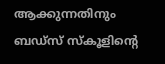ആക്കുന്നതിനും ബഡ്‌സ് സ്‌കൂളിന്റെ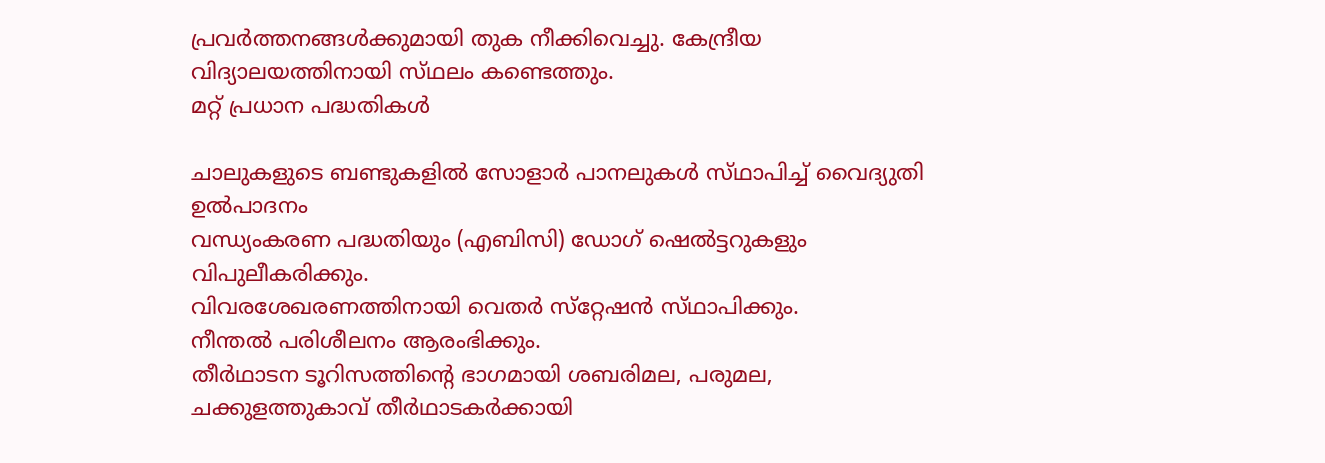പ്രവര്‍ത്തനങ്ങള്‍ക്കുമായി തുക നീക്കിവെച്ചു. കേന്ദ്രീയ വിദ്യാലയത്തിനായി സ്‌ഥലം കണ്ടെത്തും.
മറ്റ്‌ പ്രധാന പദ്ധതികള്‍

ചാലുകളുടെ ബണ്ടുകളില്‍ സോളാര്‍ പാനലുകള്‍ സ്‌ഥാപിച്ച്‌ വൈദ്യുതി ഉല്‍പാദനം
വന്ധ്യംകരണ പദ്ധതിയും (എബിസി) ഡോഗ്‌ ഷെല്‍ട്ടറുകളും വിപുലീകരിക്കും.
വിവരശേഖരണത്തിനായി വെതര്‍ സ്‌റ്റേഷന്‍ സ്‌ഥാപിക്കും.
നീന്തല്‍ പരിശീലനം ആരംഭിക്കും.
തീര്‍ഥാടന ടൂറിസത്തിന്റെ ഭാഗമായി ശബരിമല, പരുമല, ചക്കുളത്തുകാവ്‌ തീര്‍ഥാടകര്‍ക്കായി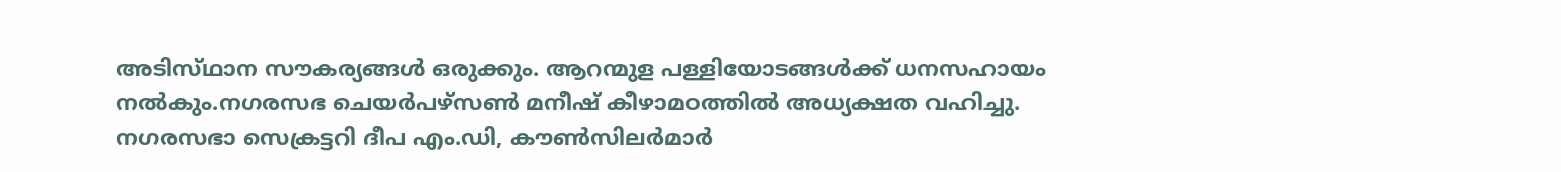അടിസ്‌ഥാന സൗകര്യങ്ങള്‍ ഒരുക്കും. ആറന്മുള പള്ളിയോടങ്ങള്‍ക്ക്‌ ധനസഹായം നല്‍കും.നഗരസഭ ചെയര്‍പഴ്‌സണ്‍ മനീഷ്‌ കീഴാമഠത്തില്‍ അധ്യക്ഷത വഹിച്ചു. നഗരസഭാ സെക്രട്ടറി ദീപ എം.ഡി, കൗണ്‍സിലര്‍മാര്‍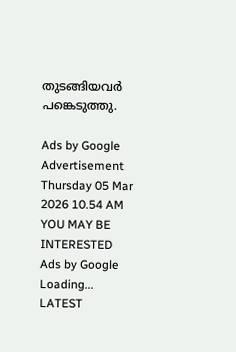തുടങ്ങിയവര്‍ പങ്കെടുത്തു.

Ads by Google
Advertisement
Thursday 05 Mar 2026 10.54 AM
YOU MAY BE INTERESTED
Ads by Google
Loading...
LATEST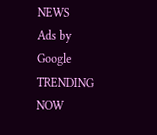NEWS
Ads by Google
TRENDING NOW